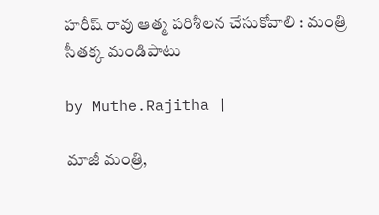హ‌రీష్ రావు ఆత్మ ప‌రిశీల‌న చేసుకోవాలి : మంత్రి సీతక్క మండిపాటు

by Muthe.Rajitha |

మాజీ మంత్రి,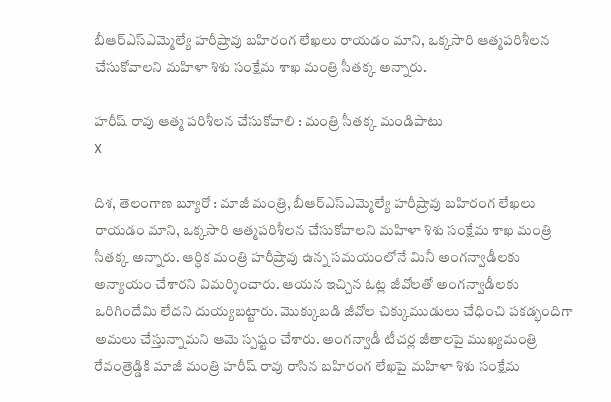బీఆర్ఎస్ఎమ్మెల్యే హరీష్రావు బహిరంగ లేఖలు రాయడం మాని, ఒక్కసారి ఆత్మపరిశీలన చేసుకోవాలని మహిళా శిశు సంక్షేమ శాఖ మంత్రి సీతక్క అన్నారు.

హ‌రీష్ రావు ఆత్మ ప‌రిశీల‌న చేసుకోవాలి : మంత్రి సీతక్క మండిపాటు
X

దిశ, తెలంగాణ బ్యూరో : మాజీ మంత్రి, బీఆర్ఎస్ఎమ్మెల్యే హరీష్రావు బహిరంగ లేఖలు రాయడం మాని, ఒక్కసారి ఆత్మపరిశీలన చేసుకోవాలని మహిళా శిశు సంక్షేమ శాఖ మంత్రి సీతక్క అన్నారు. ఆర్ధిక మంత్రి హరీష్రావు ఉన్న సమయంలోనే మినీ అంగ‌న్వాడీలకు అన్యాయం చేశారని విమర్శించారు. ఆయన ఇచ్చిన ఓట్ల జీవోలతో అంగ‌న్వాడీల‌కు ఒరిగిందేమి లేదని దుయ్యబట్టారు. మొక్కుబ‌డి జీవోల చిక్కుముడులు చేధించి ప‌క‌డ్భందిగా అమ‌లు చేస్తున్నామని ఆమె స్పష్టం చేశారు. అంగన్వాడీ టీచ‌ర్ల జీతాల‌పై ముఖ్యమంత్రి రేవంత్రెడ్డికి మాజీ మంత్రి హరీష్ రావు రాసిన బహిరంగ లేఖపై మహిళా శిశు సంక్షేమ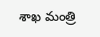శాఖ మంత్రి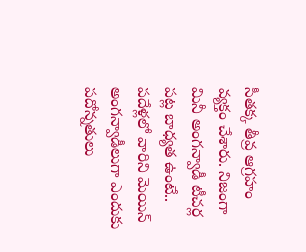సీతక్క తీవ్ర ఆగ్రహం వ్యక్తం చేశారు. నిజంగా మినీ అంగన్వాడీ టీచర్ల పట్ల బాధ్యత ఉంటే.. ప‌దేళ్లలో వారిని మెయిన్ అంగన్వాడీలుగా ఎందుకు ప‌దోన్నతులు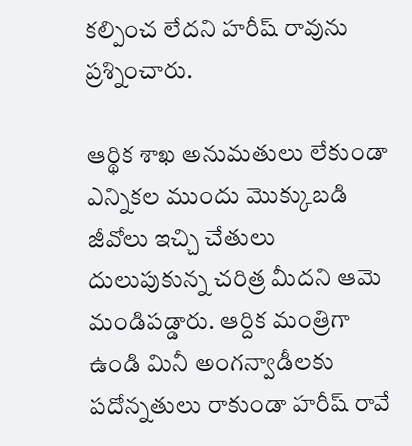క‌ల్పించ లేద‌ని హ‌రీష్ రావును ప్రశ్నించారు.

ఆర్థిక శాఖ అనుమతులు లేకుండా ఎన్నిక‌ల ముందు మొక్కుబడి జీవోలు ఇచ్చి చేతులు దులుపుకున్న చ‌రిత్ర మీద‌ని ఆమె మండిప‌డ్డారు. ఆర్దిక మంత్రిగా ఉండి మినీ అంగ‌న్వాడీల‌కు ప‌దోన్నతులు రాకుండా హ‌రీష్ రావే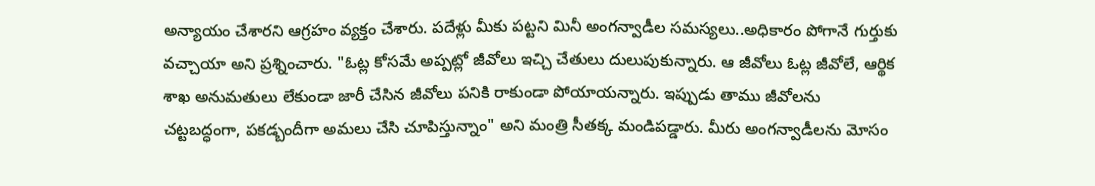అన్యాయం చేశారని ఆగ్రహం వ్యక్తం చేశారు. పదేళ్లు మీకు ప‌ట్టని మినీ అంగన్వాడీల స‌మ‌స్యలు..అధికారం పోగానే గుర్తుకు వ‌చ్చాయా అని ప్రశ్నించారు. "ఓట్ల కోసమే అప్పట్లో జీవోలు ఇచ్చి చేతులు దులుపుకున్నారు. ఆ జీవోలు ఓట్ల జీవోలే, ఆర్థిక శాఖ అనుమతులు లేకుండా జారీ చేసిన జీవోలు పనికి రాకుండా పోయాయన్నారు. ఇప్పుడు తాము జీవోల‌ను చట్టబద్ధంగా, పకడ్బందీగా అమలు చేసి చూపిస్తున్నాం" అని మంత్రి సీతక్క మండిపడ్డారు. మీరు అంగ‌న్వాడీల‌ను మోసం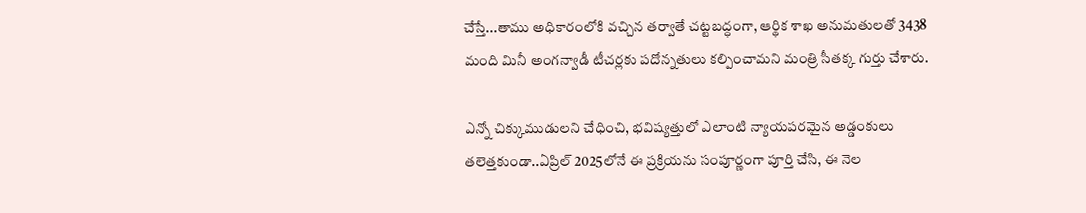చేస్తే...తాము అధికారంలోకి వచ్చిన తర్వాతే చట్టబద్ధంగా, ఆర్థిక శాఖ అనుమతులతో 3438 మంది మినీ అంగన్వాడీ టీచర్లకు పదోన్నతులు కల్పించామ‌ని మంత్రి సీతక్క గుర్తు చేశారు.

ఎన్నో చిక్కుముడుల‌ని చేధించి, భ‌విష్యత్తులో ఎలాంటి న్యాయ‌ప‌ర‌మైన అడ్డంకులు త‌లెత్తకుండా..ఏప్రిల్ 2025లోనే ఈ ప్రక్రియను సంపూర్ణంగా పూర్తి చేసి, ఈ నెల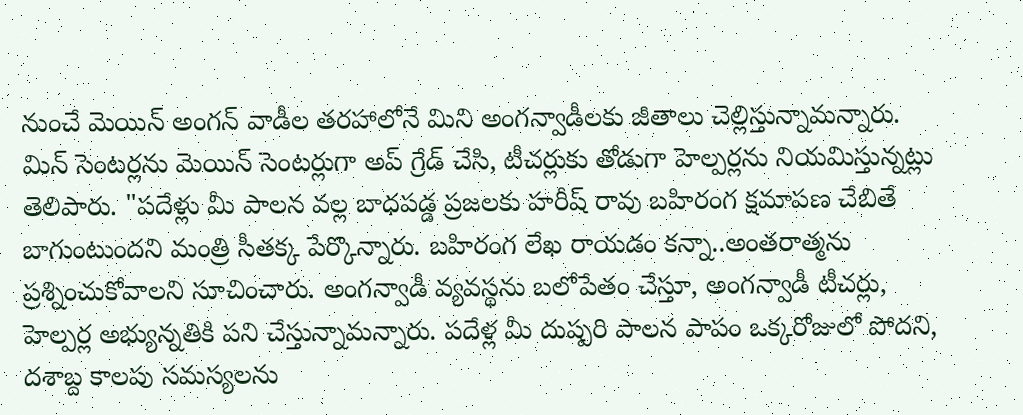నుంచే మెయిన్ అంగన్ వాడీల తరహాలోనే మిని అంగ‌న్వాడీల‌కు జీతాలు చెల్లిస్తున్నామ‌న్నారు. మిన్ సెంట‌ర్లను మెయిన్ సెంట‌ర్లుగా అప్ గ్రేడ్ చేసి, టీచ‌ర్లుకు తోడుగా హెల్పర్లను నియ‌మిస్తున్నట్లు తెలిపారు. "పదేళ్లు మీ పాలన వల్ల బాధపడ్డ ప్రజ‌ల‌కు హ‌రీష్ రావు బ‌హిరంగ క్షమాప‌ణ చేబితే బాగుంటుంద‌ని మంత్రి సీత‌క్క పేర్కొన్నారు. బహిరంగ లేఖ రాయడం కన్నా..అంతరాత్మను ప్రశ్నించుకోవాల‌ని సూచించారు. అంగన్వాడీ వ్యవ‌స్థను బలోపేతం చేస్తూ, అంగ‌న్వాడీ టీచ‌ర్లు, హెల్పర్ల అభ్యున్నతికి పని చేస్తున్నామన్నారు. పదేళ్ల మీ దుష్పరి పాలన పాపం ఒక్కరోజులో పోదని, ద‌శాబ్ద కాల‌పు సమస్యల‌ను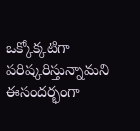ఒక్కోక్కటిగా ప‌రిష్కరిస్తున్నామ‌ని ఈసందర్భంగా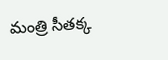మంత్రి సీతక్క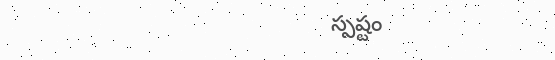స్పష్టం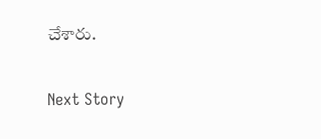చేశారు.

Next Story